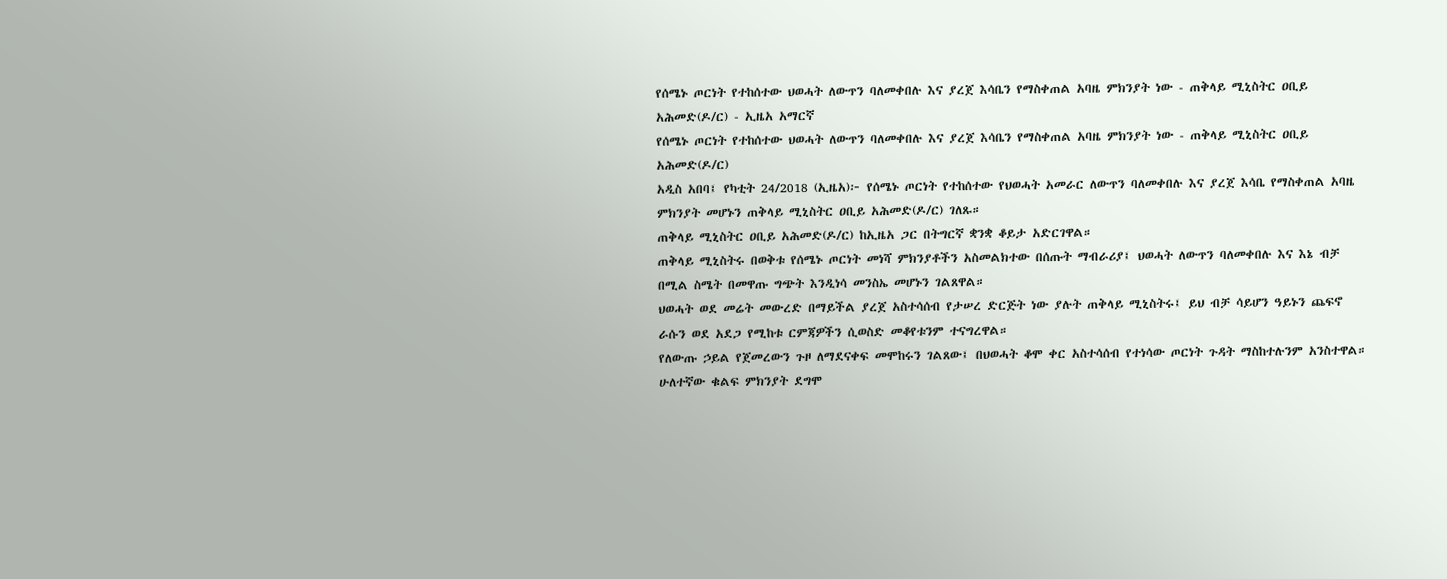የሰሜኑ ጦርነት የተከሰተው ህወሓት ለውጥን ባለመቀበሉ እና ያረጀ እሳቤን የማስቀጠል አባዜ ምክንያት ነው - ጠቅላይ ሚኒስትር ዐቢይ አሕመድ(ዶ/ር) - ኢዜአ አማርኛ
የሰሜኑ ጦርነት የተከሰተው ህወሓት ለውጥን ባለመቀበሉ እና ያረጀ እሳቤን የማስቀጠል አባዜ ምክንያት ነው - ጠቅላይ ሚኒስትር ዐቢይ አሕመድ(ዶ/ር)
አዲስ አበባ፤ የካቲት 24/2018 (ኢዜአ)፦ የሰሜኑ ጦርነት የተከሰተው የህወሓት አመራር ለውጥን ባለመቀበሉ እና ያረጀ እሳቤ የማስቀጠል አባዜ ምክንያት መሆኑን ጠቅላይ ሚኒስትር ዐቢይ አሕመድ(ዶ/ር) ገለጹ።
ጠቅላይ ሚኒስትር ዐቢይ አሕመድ(ዶ/ር) ከኢዜአ ጋር በትግርኛ ቋንቋ ቆይታ አድርገዋል።
ጠቅላይ ሚኒስትሩ በወቅቱ የሰሜኑ ጦርነት መነሻ ምክንያቶችን አስመልክተው በሰጡት ማብራሪያ፤ ህወሓት ለውጥን ባለመቀበሉ እና እኔ ብቻ በሚል ስሜት በመዋጡ ግጭት እንዲነሳ መንስኤ መሆኑን ገልጸዋል።
ህወሓት ወደ መሬት መውረድ በማይችል ያረጀ አስተሳሰብ የታሠረ ድርጅት ነው ያሉት ጠቅላይ ሚኒስትሩ፤ ይህ ብቻ ሳይሆን ዓይኑን ጨፍኖ ራሱን ወደ አደጋ የሚከቱ ርምጃዎችን ሲወስድ መቆየቱንም ተናግረዋል።
የለውጡ ኃይል የጀመረውን ጉዞ ለማደናቀፍ መሞከሩን ገልጸው፤ በህወሓት ቆሞ ቀር አስተሳሰብ የተነሳው ጦርነት ጉዳት ማስከተሉንም አንስተዋል።
ሁለተኛው ቁልፍ ምክንያት ደግሞ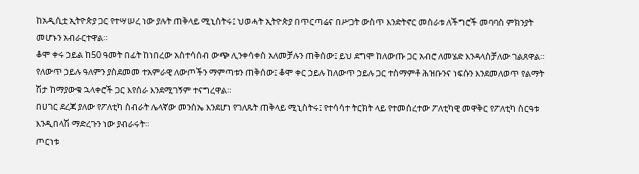ከአዲሲቷ ኢትዮጵያ ጋር የተሣሠረ ነው ያሉት ጠቅላይ ሚኒስትሩ፤ ህወሓት ኢትዮጵያ በጥርጣሬና በሥጋት ውስጥ እንድትኖር መስራቱ ለችግሮች መባባስ ምክንያት መሆኑን አብራርተዋል።
ቆሞ ቀሩ ኃይል ከ50 ዓመት በፊት ከነበረው አስተሳሰብ ውጭ ሊንቀሳቀስ አለመቻሉን ጠቅሰው፤ ይህ ደግሞ ከለውጡ ጋር አብሮ ለመሄድ እንዳላስቻለው ገልጸዋል።
የለውጥ ኃይሉ ዓለምን ያስደመመ ተአምራዊ ለውጦችን ማምጣቱን ጠቅሰው፤ ቆሞ ቀር ኃይሉ ከለውጥ ኃይሉ ጋር ተስማምቶ ሕዝቡንና ነፍሱን እንደመለወጥ የልማት ሽታ ከማያውቁ ኋላቀሮች ጋር እየሰራ እንደሚገኝም ተናግረዋል።
በሀገር ደረጃ ያለው የፖለቲካ ስብራት ሌላኛው መንስኤ እንደሆነ የገለጹት ጠቅላይ ሚኒስትሩ፤ የተሳሳተ ትርክት ላይ የተመሰረተው ፖለቲካዊ መዋቅር የፖለቲካ ስርዓቱ እንዲበላሽ ማድረጉን ነው ያብራሩት።
ጦርነቱ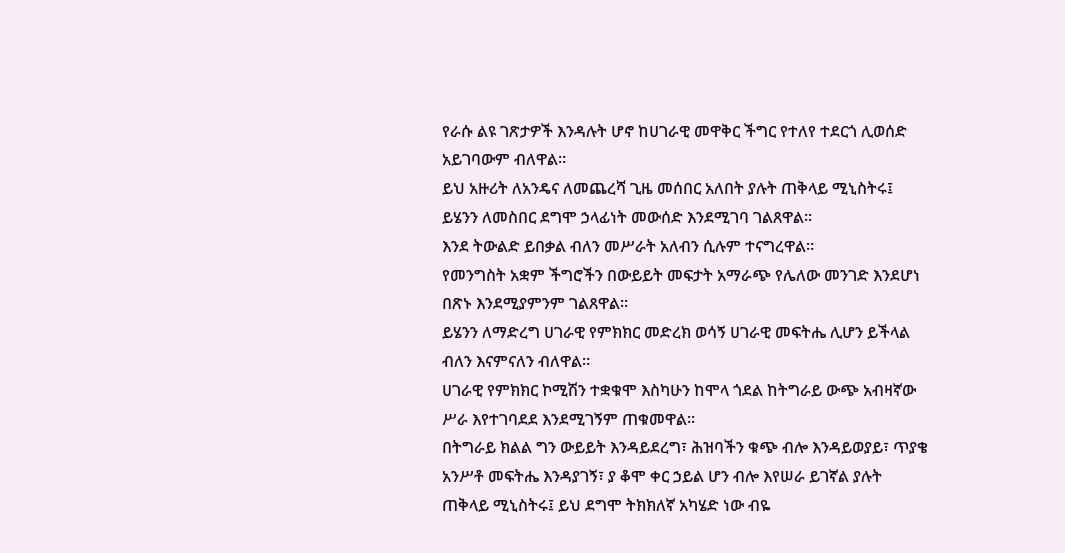የራሱ ልዩ ገጽታዎች እንዳሉት ሆኖ ከሀገራዊ መዋቅር ችግር የተለየ ተደርጎ ሊወሰድ አይገባውም ብለዋል።
ይህ አዙሪት ለአንዴና ለመጨረሻ ጊዜ መሰበር አለበት ያሉት ጠቅላይ ሚኒስትሩ፤ ይሄንን ለመስበር ደግሞ ኃላፊነት መውሰድ እንደሚገባ ገልጸዋል።
እንደ ትውልድ ይበቃል ብለን መሥራት አለብን ሲሉም ተናግረዋል።
የመንግስት አቋም ችግሮችን በውይይት መፍታት አማራጭ የሌለው መንገድ እንደሆነ በጽኑ እንደሚያምንም ገልጸዋል።
ይሄንን ለማድረግ ሀገራዊ የምክክር መድረክ ወሳኝ ሀገራዊ መፍትሔ ሊሆን ይችላል ብለን እናምናለን ብለዋል።
ሀገራዊ የምክክር ኮሚሽን ተቋቁሞ እስካሁን ከሞላ ጎደል ከትግራይ ውጭ አብዛኛው ሥራ እየተገባደደ እንደሚገኝም ጠቁመዋል።
በትግራይ ክልል ግን ውይይት እንዳይደረግ፣ ሕዝባችን ቁጭ ብሎ እንዳይወያይ፣ ጥያቄ አንሥቶ መፍትሔ እንዳያገኝ፣ ያ ቆሞ ቀር ኃይል ሆን ብሎ እየሠራ ይገኛል ያሉት ጠቅላይ ሚኒስትሩ፤ ይህ ደግሞ ትክክለኛ አካሄድ ነው ብዬ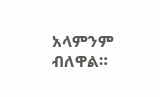አላምንም ብለዋል።